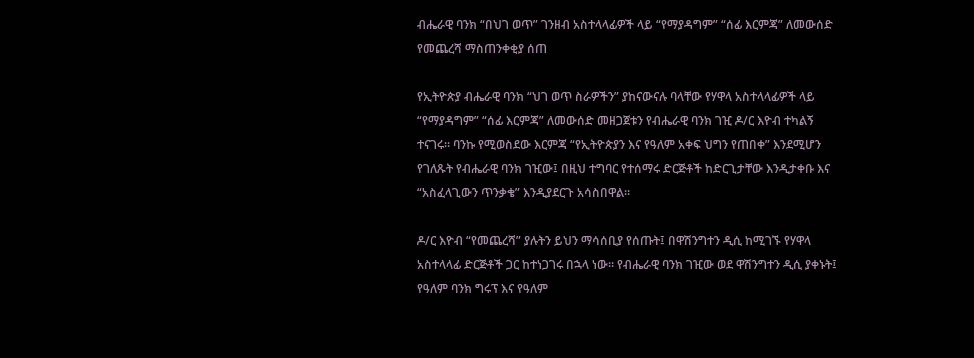ብሔራዊ ባንክ “በህገ ወጥ” ገንዘብ አስተላላፊዎች ላይ “የማያዳግም” “ሰፊ እርምጃ” ለመውሰድ የመጨረሻ ማስጠንቀቂያ ሰጠ

የኢትዮጵያ ብሔራዊ ባንክ “ህገ ወጥ ስራዎችን” ያከናውናሉ ባላቸው የሃዋላ አስተላላፊዎች ላይ “የማያዳግም” “ሰፊ እርምጃ” ለመውሰድ መዘጋጀቱን የብሔራዊ ባንክ ገዢ ዶ/ር እዮብ ተካልኝ ተናገሩ። ባንኩ የሚወስደው እርምጃ “የኢትዮጵያን እና የዓለም አቀፍ ህግን የጠበቀ” እንደሚሆን የገለጹት የብሔራዊ ባንክ ገዢው፤ በዚህ ተግባር የተሰማሩ ድርጅቶች ከድርጊታቸው እንዲታቀቡ እና “አስፈላጊውን ጥንቃቄ” እንዲያደርጉ አሳስበዋል።

ዶ/ር እዮብ “የመጨረሻ” ያሉትን ይህን ማሳሰቢያ የሰጡት፤ በዋሽንግተን ዲሲ ከሚገኙ የሃዋላ አስተላላፊ ድርጅቶች ጋር ከተነጋገሩ በኋላ ነው። የብሔራዊ ባንክ ገዢው ወደ ዋሽንግተን ዲሲ ያቀኑት፤ የዓለም ባንክ ግሩፕ እና የዓለም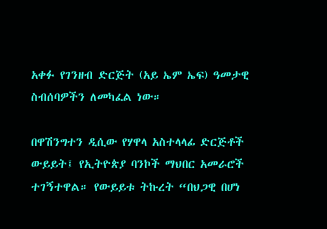አቀፉ የገንዘብ ድርጅት (አይ ኤም ኤፍ) ዓመታዊ ስብሰባዎችን ለመካፈል ነው።

በዋሽንግተን ዲሲው የሃዋላ አስተላላፊ ድርጅቶች ውይይት፤ የኢትዮጵያ ባንኮች ማህበር አመራሮች ተገኝተዋል። የውይይቱ ትኩረት “በህጋዊ በሆነ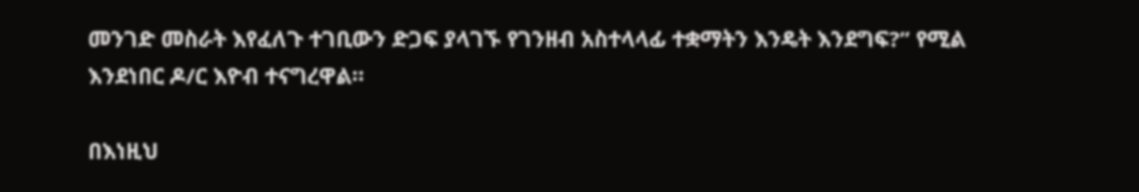መንገድ መስራት እየፈለጉ ተገቢውን ድጋፍ ያላገኙ የገንዘብ አስተላላፊ ተቋማትን እንዴት እንደግፍ?” የሚል እንደነበር ዶ/ር እዮብ ተናግረዋል።

በእነዚህ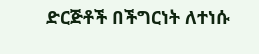ድርጅቶች በችግርነት ለተነሱ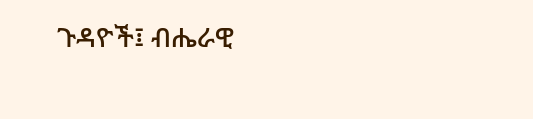ጉዳዮች፤ ብሔራዊ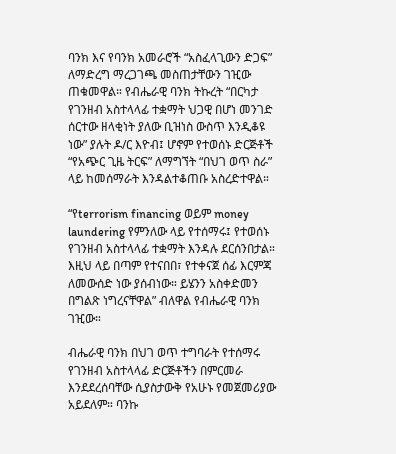ባንክ እና የባንክ አመራሮች “አስፈላጊውን ድጋፍ” ለማድረግ ማረጋገጫ መስጠታቸውን ገዢው ጠቁመዋል። የብሔራዊ ባንክ ትኩረት “በርካታ የገንዘብ አስተላላፊ ተቋማት ህጋዊ በሆነ መንገድ ሰርተው ዘላቂነት ያለው ቢዝነስ ውስጥ እንዲቆዩ ነው” ያሉት ዶ/ር እዮብ፤ ሆኖም የተወሰኑ ድርጅቶች “የአጭር ጊዜ ትርፍ” ለማግኘት “በህገ ወጥ ስራ” ላይ ከመሰማራት እንዳልተቆጠቡ አስረድተዋል።

“የterrorism financing ወይም money laundering የምንለው ላይ የተሰማሩ፤ የተወሰኑ የገንዘብ አስተላላፊ ተቋማት እንዳሉ ደርሰንበታል። እዚህ ላይ በጣም የተናበበ፣ የተቀናጀ ሰፊ እርምጃ ለመውሰድ ነው ያሰብነው። ይሄንን አስቀድመን በግልጽ ነግረናቸዋል” ብለዋል የብሔራዊ ባንክ ገዢው።

ብሔራዊ ባንክ በህገ ወጥ ተግባራት የተሰማሩ የገንዘብ አስተላላፊ ድርጅቶችን በምርመራ እንደደረሰባቸው ሲያስታውቅ የአሁኑ የመጀመሪያው አይደለም። ባንኩ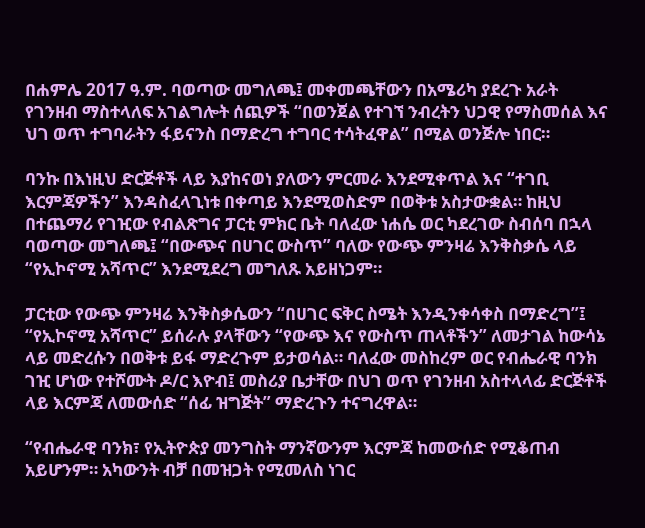በሐምሌ 2017 ዓ.ም. ባወጣው መግለጫ፤ መቀመጫቸውን በአሜሪካ ያደረጉ አራት የገንዘብ ማስተላለፍ አገልግሎት ሰጪዎች “በወንጀል የተገኘ ንብረትን ህጋዊ የማስመሰል እና ህገ ወጥ ተግባራትን ፋይናንስ በማድረግ ተግባር ተሳትፈዋል” በሚል ወንጅሎ ነበር።

ባንኩ በእነዚህ ድርጅቶች ላይ እያከናወነ ያለውን ምርመራ እንደሚቀጥል እና “ተገቢ እርምጃዎችን” እንዳስፈላጊነቱ በቀጣይ እንደሚወስድም በወቅቱ አስታውቋል። ከዚህ በተጨማሪ የገዢው የብልጽግና ፓርቲ ምክር ቤት ባለፈው ነሐሴ ወር ካደረገው ስብሰባ በኋላ ባወጣው መግለጫ፤ “በውጭና በሀገር ውስጥ” ባለው የውጭ ምንዛሬ እንቅስቃሴ ላይ “የኢኮኖሚ አሻጥር” እንደሚደረግ መግለጹ አይዘነጋም።

ፓርቲው የውጭ ምንዛሬ እንቅስቃሴውን “በሀገር ፍቅር ስሜት እንዲንቀሳቀስ በማድረግ”፤ “የኢኮኖሚ አሻጥር” ይሰራሉ ያላቸውን “የውጭ እና የውስጥ ጠላቶችን” ለመታገል ከውሳኔ ላይ መድረሱን በወቅቱ ይፋ ማድረጉም ይታወሳል። ባለፈው መስከረም ወር የብሔራዊ ባንክ ገዢ ሆነው የተሾሙት ዶ/ር እዮብ፤ መስሪያ ቤታቸው በህገ ወጥ የገንዘብ አስተላላፊ ድርጅቶች ላይ እርምጃ ለመውሰድ “ሰፊ ዝግጅት” ማድረጉን ተናግረዋል።

“የብሔራዊ ባንክ፣ የኢትዮጵያ መንግስት ማንኛውንም እርምጃ ከመውሰድ የሚቆጠብ አይሆንም። አካውንት ብቻ በመዝጋት የሚመለስ ነገር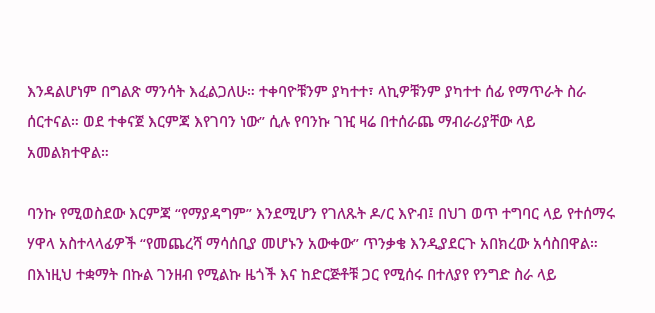እንዳልሆነም በግልጽ ማንሳት እፈልጋለሁ። ተቀባዮቹንም ያካተተ፣ ላኪዎቹንም ያካተተ ሰፊ የማጥራት ስራ ሰርተናል። ወደ ተቀናጀ እርምጃ እየገባን ነው” ሲሉ የባንኩ ገዢ ዛሬ በተሰራጨ ማብራሪያቸው ላይ አመልክተዋል።

ባንኩ የሚወስደው እርምጃ “የማያዳግም” እንደሚሆን የገለጹት ዶ/ር እዮብ፤ በህገ ወጥ ተግባር ላይ የተሰማሩ ሃዋላ አስተላላፊዎች “የመጨረሻ ማሳሰቢያ መሆኑን አውቀው” ጥንቃቄ እንዲያደርጉ አበክረው አሳስበዋል። በእነዚህ ተቋማት በኩል ገንዘብ የሚልኩ ዜጎች እና ከድርጅቶቹ ጋር የሚሰሩ በተለያየ የንግድ ስራ ላይ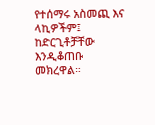የተሰማሩ አስመጪ እና ላኪዎችም፤ ከድርጊቶቻቸው እንዲቆጠቡ መክረዋል።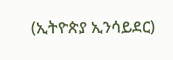(ኢትዮጵያ ኢንሳይደር)